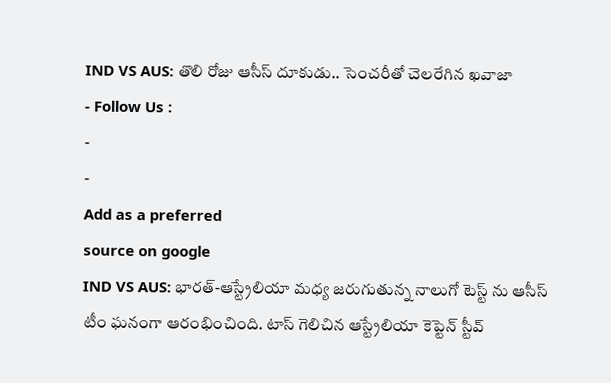IND VS AUS: తొలి రోజు ఆసీస్ దూకుడు.. సెంచరీతో చెలరేగిన ఖవాజా
- Follow Us :
-
-
Add as a preferred
source on google
IND VS AUS: భారత్-ఆస్ట్రేలియా మధ్య జరుగుతున్న నాలుగో టెస్ట్ ను ఆసీస్ టీం ఘనంగా ఆరంభించింది. టాస్ గెలిచిన ఆస్ట్రేలియా కెప్టెన్ స్టీవ్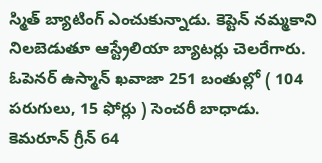స్మిత్ బ్యాటింగ్ ఎంచుకున్నాడు. కెప్టెన్ నమ్మకాని నిలబెడుతూ ఆస్ట్రేలియా బ్యాటర్లు చెలరేగారు. ఓపెనర్ ఉస్మాన్ ఖవాజా 251 బంతుల్లో ( 104 పరుగులు, 15 ఫోర్లు ) సెంచరీ బాధాడు. కెమరూన్ గ్రీన్ 64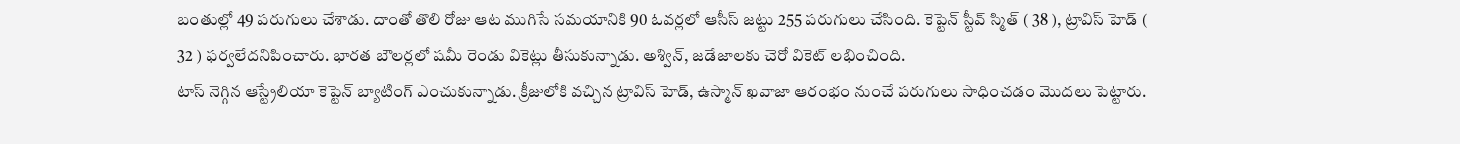బంతుల్లో 49 పరుగులు చేశాడు. దాంతో తొలి రోజు ఆట ముగిసే సమయానికి 90 ఓవర్లలో ఆసీస్ జట్టు 255 పరుగులు చేసింది. కెప్టెన్ స్టీవ్ స్మిత్ ( 38 ), ట్రావిస్ హెడ్ ( 32 ) ఫర్వలేదనిపించారు. భారత బౌలర్లలో షమీ రెండు వికెట్లు తీసుకున్నాడు. అశ్విన్, జడేజాలకు చెరో వికెట్ లభించింది.
టాస్ నెగ్గిన ఆస్ట్రేలియా కెప్టెన్ బ్యాటింగ్ ఎంచుకున్నాడు. క్రీజులోకి వచ్చిన ట్రావిస్ హెడ్, ఉస్మాన్ ఖవాజా ఆరంభం నుంచే పరుగులు సాధించడం మొదలు పెట్టారు.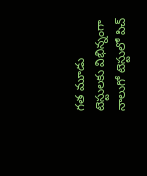గత మూడు టెస్టులకు విభిన్నంగా నాలుగో టెస్టులో పిచ్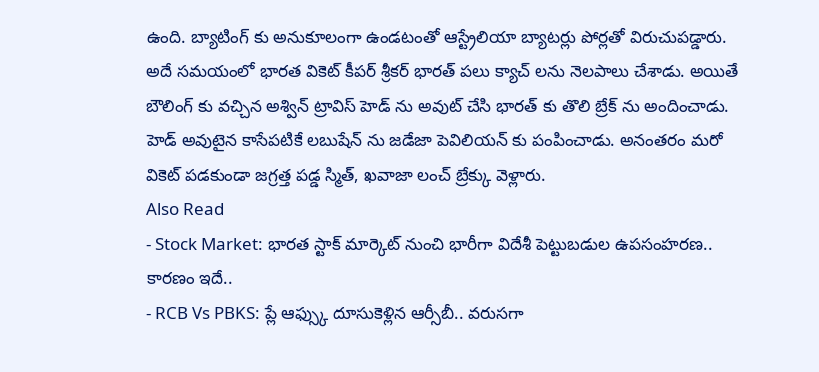ఉంది. బ్యాటింగ్ కు అనుకూలంగా ఉండటంతో ఆస్ట్రేలియా బ్యాటర్లు పోర్లతో విరుచుపడ్డారు. అదే సమయంలో భారత వికెట్ కీపర్ శ్రీకర్ భారత్ పలు క్యాచ్ లను నెలపాలు చేశాడు. అయితే బౌలింగ్ కు వచ్చిన అశ్విన్ ట్రావిస్ హెడ్ ను అవుట్ చేసి భారత్ కు తొలి బ్రేక్ ను అందించాడు. హెడ్ అవుటైన కాసేపటికే లబుషేన్ ను జడేజా పెవిలియన్ కు పంపించాడు. అనంతరం మరో వికెట్ పడకుండా జగ్రత్త పడ్డ స్మిత్, ఖవాజా లంచ్ బ్రేక్కు వెళ్లారు.
Also Read
- Stock Market: భారత స్టాక్ మార్కెట్ నుంచి భారీగా విదేశీ పెట్టుబడుల ఉపసంహరణ.. కారణం ఇదే..
- RCB Vs PBKS: ప్లే ఆఫ్స్కు దూసుకెళ్లిన ఆర్సీబీ.. వరుసగా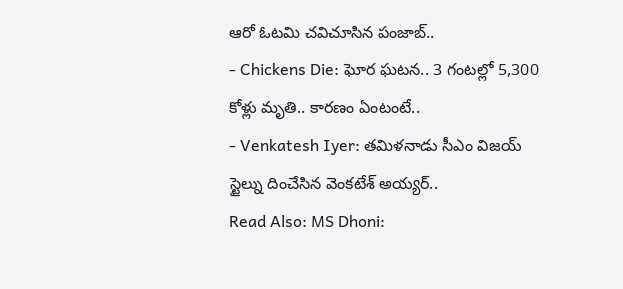ఆరో ఓటమి చవిచూసిన పంజాబ్..
- Chickens Die: ఘోర ఘటన.. 3 గంటల్లో 5,300 కోళ్లు మృతి.. కారణం ఏంటంటే..
- Venkatesh Iyer: తమిళనాడు సీఎం విజయ్ స్టైల్ను దించేసిన వెంకటేశ్ అయ్యర్..
Read Also: MS Dhoni: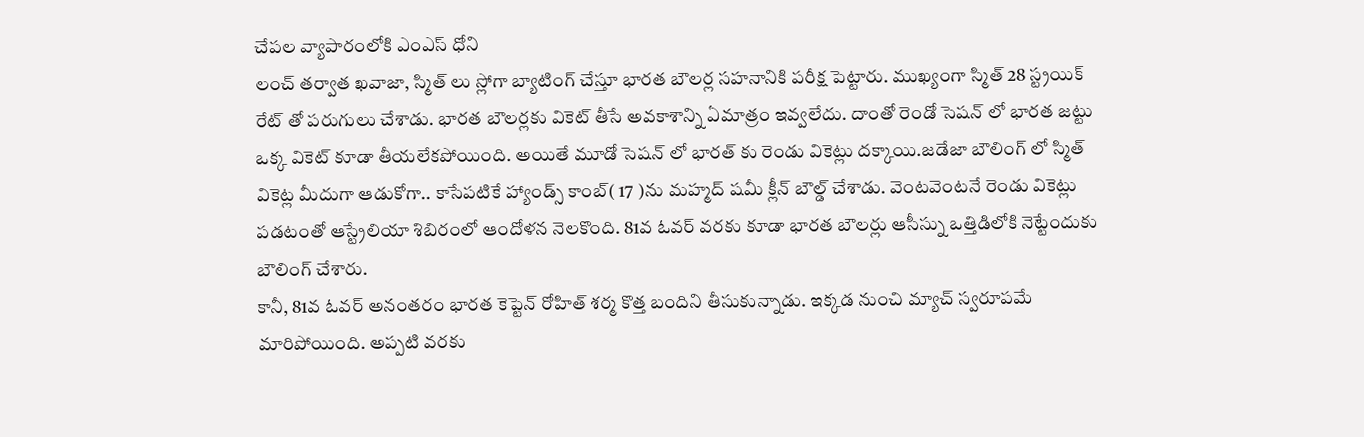చేపల వ్యాపారంలోకి ఎంఎస్ ధోని
లంచ్ తర్వాత ఖవాజా, స్మిత్ లు స్లోగా బ్యాటింగ్ చేస్తూ భారత బౌలర్ల సహనానికి పరీక్ష పెట్టారు. ముఖ్యంగా స్మిత్ 28 స్ట్రయిక్ రేట్ తో పరుగులు చేశాడు. భారత బౌలర్లకు వికెట్ తీసే అవకాశాన్ని ఏమాత్రం ఇవ్వలేదు. దాంతో రెండో సెషన్ లో భారత జట్టు ఒక్క వికెట్ కూడా తీయలేకపోయింది. అయితే మూడో సెషన్ లో భారత్ కు రెండు వికెట్లు దక్కాయి.జడేజా బౌలింగ్ లో స్మిత్ వికెట్ల మీదుగా ఆడుకోగా.. కాసేపటికే హ్యాండ్స్ కాంబ్( 17 )ను మహ్మద్ షమీ క్లీన్ బౌల్డ్ చేశాడు. వెంటవెంటనే రెండు వికెట్లు పడటంతో ఆస్ట్రేలియా శిబిరంలో ఆందోళన నెలకొంది. 81వ ఓవర్ వరకు కూడా భారత బౌలర్లు ఆసీస్ను ఒత్తిడిలోకి నెట్టేందుకు బౌలింగ్ చేశారు.
కానీ, 81వ ఓవర్ అనంతరం భారత కెప్టెన్ రోహిత్ శర్మ కొత్త బందిని తీసుకున్నాడు. ఇక్కడ నుంచి మ్యాచ్ స్వరూపమే మారిపోయింది. అప్పటి వరకు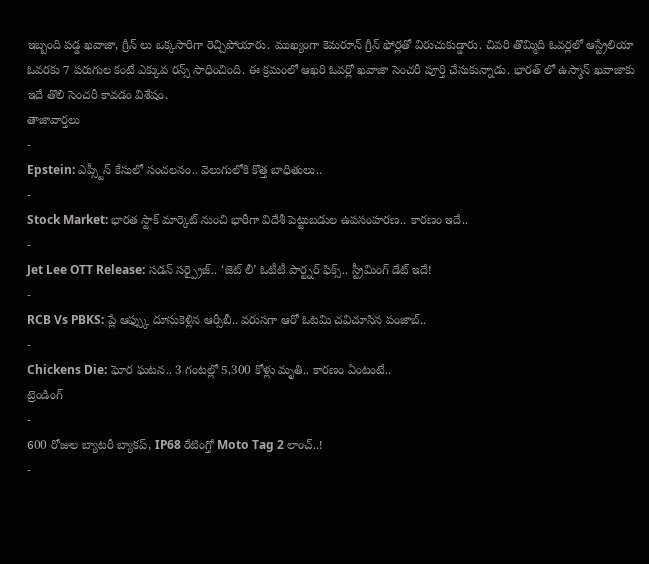ఇబ్బంది పడ్డ ఖవాజా, గ్రీన్ లు ఒక్కసారిగా రెచ్చిపోయారు. ముఖ్యంగా కెమరూన్ గ్రీన్ ఫోర్లతో విరుచుకుడ్డారు. చివరి తొమ్మిది ఓవర్లలో ఆస్ట్రేలియా ఓవరకు 7 పరుగుల కంటే ఎక్కువ రన్స్ సాధించింది. ఈ క్రమంలో ఆఖరి ఓవర్లో ఖవాజా సెంచరీ పూర్తి చేసుకున్నాడు. భారత్ లో ఉస్మాన్ ఖవాజాకు ఇదే తొలి సెంచరీ కావడం విశేషం.
తాజావార్తలు
-
Epstein: ఎప్స్టీన్ కేసులో సంచలనం.. వెలుగులోకి కొత్త బాధితులు..
-
Stock Market: భారత స్టాక్ మార్కెట్ నుంచి భారీగా విదేశీ పెట్టుబడుల ఉపసంహరణ.. కారణం ఇదే..
-
Jet Lee OTT Release: సడన్ సర్ప్రైజ్.. ‘జెట్ లీ’ ఓటీటీ పార్ట్నర్ ఫిక్స్.. స్ట్రీమింగ్ డేట్ ఇదే!
-
RCB Vs PBKS: ప్లే ఆఫ్స్కు దూసుకెళ్లిన ఆర్సీబీ.. వరుసగా ఆరో ఓటమి చవిచూసిన పంజాబ్..
-
Chickens Die: ఘోర ఘటన.. 3 గంటల్లో 5,300 కోళ్లు మృతి.. కారణం ఏంటంటే..
ట్రెండింగ్
-
600 రోజుల బ్యాటరీ బ్యాకప్, IP68 రేటింగ్తో Moto Tag 2 లాంచ్..!
-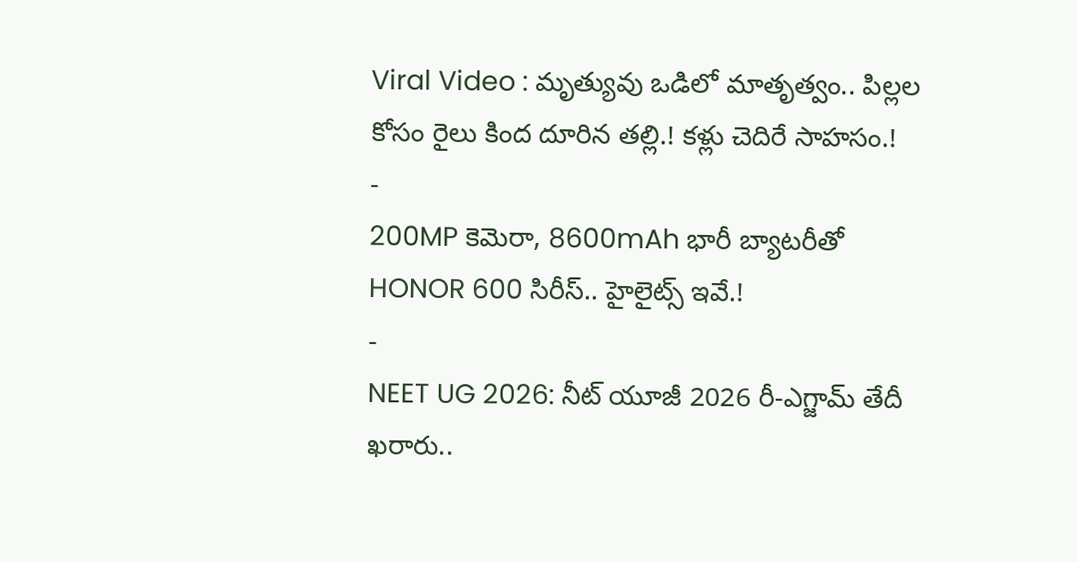Viral Video : మృత్యువు ఒడిలో మాతృత్వం.. పిల్లల కోసం రైలు కింద దూరిన తల్లి.! కళ్లు చెదిరే సాహసం.!
-
200MP కెమెరా, 8600mAh భారీ బ్యాటరీతో HONOR 600 సిరీస్.. హైలైట్స్ ఇవే.!
-
NEET UG 2026: నీట్ యూజీ 2026 రీ-ఎగ్జామ్ తేదీ ఖరారు..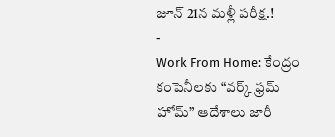జూన్ 21న మళ్లీ పరీక్ష.!
-
Work From Home: కేంద్రం కంపెనీలకు “వర్క్ ఫ్రమ్ హోమ్” ఆదేశాలు జారీ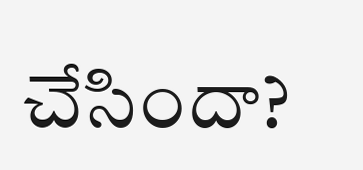చేసిందా?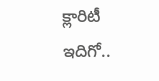క్లారిటీ ఇదిగో..